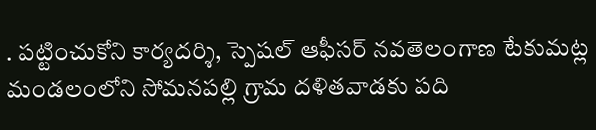. పట్టించుకోని కార్యదర్శి, స్పెషల్ ఆఫీసర్ నవతెలంగాణ టేకుమట్ల మండలంలోని సోమనపల్లి గ్రామ దళితవాడకు పది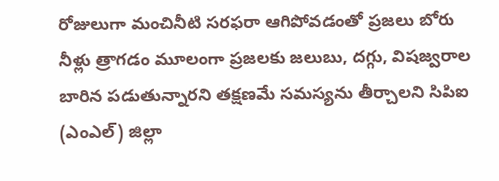రోజులుగా మంచినీటి సరఫరా ఆగిపోవడంతో ప్రజలు బోరు నీళ్లు త్రాగడం మూలంగా ప్రజలకు జలుబు, దగ్గు, విషజ్వరాల బారిన పడుతున్నారని తక్షణమే సమస్యను తీర్చాలని సిపిఐ (ఎంఎల్) జిల్లా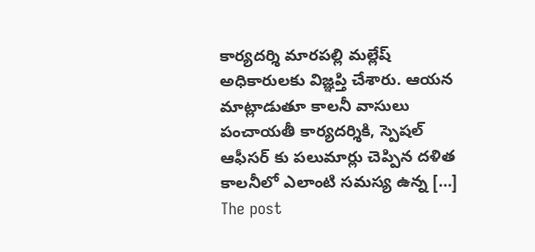కార్యదర్శి మారపల్లి మల్లేష్ అధికారులకు విజ్ఞప్తి చేశారు. ఆయన మాట్లాడుతూ కాలనీ వాసులు పంచాయతీ కార్యదర్శికి, స్పెషల్ ఆఫీసర్ కు పలుమార్లు చెప్పిన దళిత కాలనీలో ఎలాంటి సమస్య ఉన్న […]
The post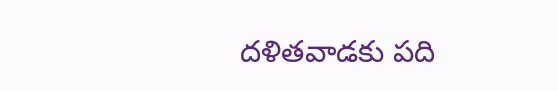దళితవాడకు పది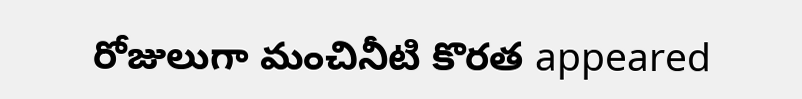రోజులుగా మంచినీటి కొరత appeared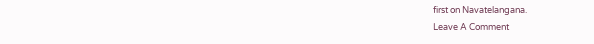first on Navatelangana.
Leave A Comment